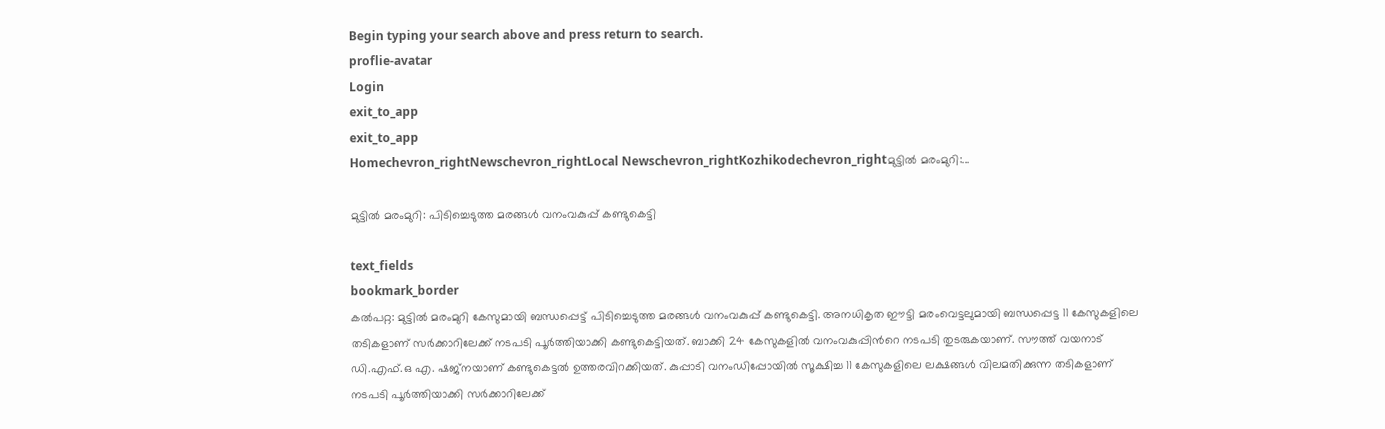Begin typing your search above and press return to search.
proflie-avatar
Login
exit_to_app
exit_to_app
Homechevron_rightNewschevron_rightLocal Newschevron_rightKozhikodechevron_rightമുട്ടില്‍ മരംമുറി:...

മുട്ടില്‍ മരംമുറി: പിടിച്ചെടുത്ത മരങ്ങള്‍ വനംവകുപ്പ് കണ്ടുകെട്ടി

text_fields
bookmark_border
കല്‍പറ്റ: മുട്ടില്‍ മരംമുറി കേസുമായി ബന്ധപ്പെട്ട് പിടിച്ചെടുത്ത മരങ്ങള്‍ വനംവകുപ്പ് കണ്ടുകെട്ടി. അനധികൃത ഈട്ടി മരംവെട്ടലുമായി ബന്ധപ്പെട്ട 11 കേസുകളിലെ തടികളാണ് സര്‍ക്കാറിലേക്ക് നടപടി പൂര്‍ത്തിയാക്കി കണ്ടുകെട്ടിയത്. ബാക്കി 24 കേസുകളില്‍ വനംവകുപ്പിന്‍റെ നടപടി തുടരുകയാണ്. സൗത്ത് വയനാട് ഡി.എഫ്.ഒ എ. ഷജ്നയാണ് കണ്ടുകെട്ടല്‍ ഉത്തരവിറക്കിയത്. കുപ്പാടി വനംഡിപ്പോയില്‍ സൂക്ഷിച്ച 11 കേസുകളിലെ ലക്ഷങ്ങള്‍ വിലമതിക്കുന്ന തടികളാണ് നടപടി പൂര്‍ത്തിയാക്കി സര്‍ക്കാറിലേക്ക്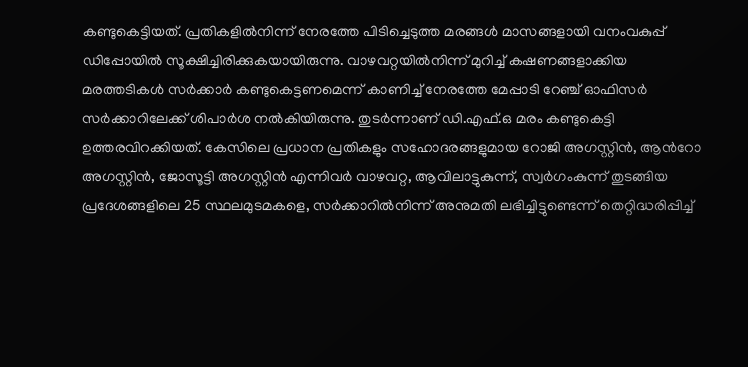കണ്ടുകെട്ടിയത്. പ്രതികളില്‍നിന്ന് നേരത്തേ പിടിച്ചെടുത്ത മരങ്ങള്‍ മാസങ്ങളായി വനംവകുപ്പ് ഡിപ്പോയില്‍ സൂക്ഷിച്ചിരിക്കുകയായിരുന്നു. വാഴവറ്റയില്‍നിന്ന് മുറിച്ച് കഷണങ്ങളാക്കിയ മരത്തടികള്‍ സര്‍ക്കാര്‍ കണ്ടുകെട്ടണമെന്ന് കാണിച്ച് നേരത്തേ മേപ്പാടി റേഞ്ച് ഓഫിസര്‍ സര്‍ക്കാറിലേക്ക് ശിപാര്‍ശ നല്‍കിയിരുന്നു. തുടര്‍ന്നാണ് ഡി.എഫ്.ഒ മരം കണ്ടുകെട്ടി ഉത്തരവിറക്കിയത്. കേസിലെ പ്രധാന പ്രതികളും സഹോദരങ്ങളുമായ റോജി അഗസ്റ്റിന്‍, ആന്‍റോ അഗസ്റ്റിന്‍, ജോസൂട്ടി അഗസ്റ്റിന്‍ എന്നിവര്‍ വാഴവറ്റ, ആവിലാട്ടുകുന്ന്, സ്വര്‍ഗംകുന്ന് തുടങ്ങിയ പ്രദേശങ്ങളിലെ 25 സ്ഥലമുടമകളെ, സര്‍ക്കാറില്‍നിന്ന് അനുമതി ലഭിച്ചിട്ടുണ്ടെന്ന് തെറ്റിദ്ധരിപ്പിച്ച്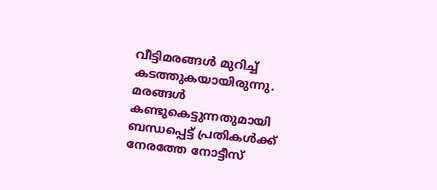വീട്ടിമരങ്ങള്‍ മുറിച്ച് കടത്തുകയായിരുന്നു. മരങ്ങള്‍ കണ്ടുകെട്ടുന്നതുമായി ബന്ധപ്പെട്ട് പ്രതികള്‍ക്ക് നേരത്തേ നോട്ടീസ്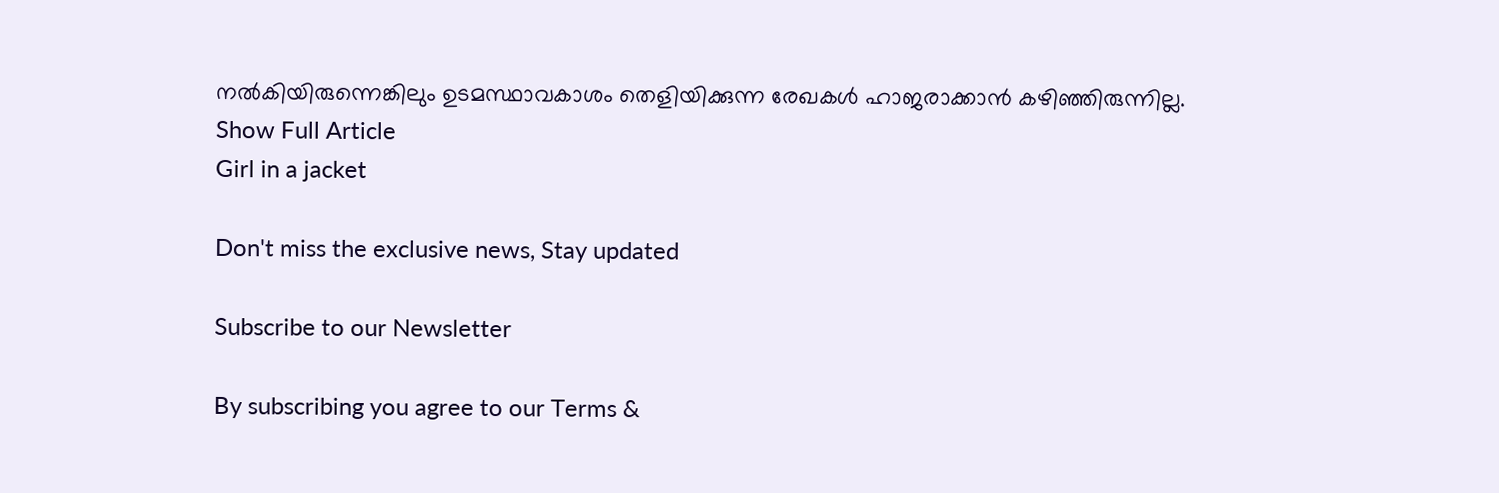നല്‍കിയിരുന്നെങ്കിലും ഉടമസ്ഥാവകാശം തെളിയിക്കുന്ന രേഖകള്‍ ഹാജരാക്കാന്‍ കഴിഞ്ഞിരുന്നില്ല.
Show Full Article
Girl in a jacket

Don't miss the exclusive news, Stay updated

Subscribe to our Newsletter

By subscribing you agree to our Terms &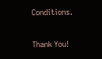Conditions.

Thank You!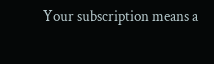Your subscription means a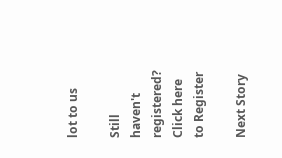lot to us

Still haven't registered? Click here to Register

Next Story